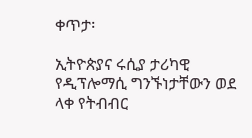ቀጥታ፡

ኢትዮጵያና ሩሲያ ታሪካዊ የዲፕሎማሲ ግንኙነታቸውን ወደ ላቀ የትብብር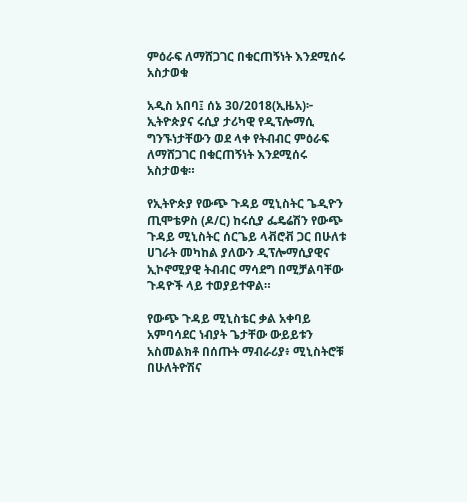ምዕራፍ ለማሸጋገር በቁርጠኝነት እንደሚሰሩ አስታወቁ

አዲስ አበባ፤ ሰኔ 30/2018(ኢዜአ)፦ ኢትዮጵያና ሩሲያ ታሪካዊ የዲፕሎማሲ ግንኙነታቸውን ወደ ላቀ የትብብር ምዕራፍ ለማሸጋገር በቁርጠኝነት እንደሚሰሩ አስታወቁ።

የኢትዮጵያ የውጭ ጉዳይ ሚኒስትር ጌዲዮን ጢሞቴዎስ (ዶ/ር) ከሩሲያ ፌዴሬሽን የውጭ ጉዳይ ሚኒስትር ሰርጌይ ላቭሮቭ ጋር በሁለቱ ሀገራት መካከል ያለውን ዲፕሎማሲያዊና ኢኮኖሚያዊ ትብብር ማሳደግ በሚቻልባቸው ጉዳዮች ላይ ተወያይተዋል።

የውጭ ጉዳይ ሚኒስቴር ቃል አቀባይ አምባሳደር ነብያት ጌታቸው ውይይቱን አስመልክቶ በሰጡት ማብራሪያ፥ ሚኒስትሮቹ በሁለትዮሽና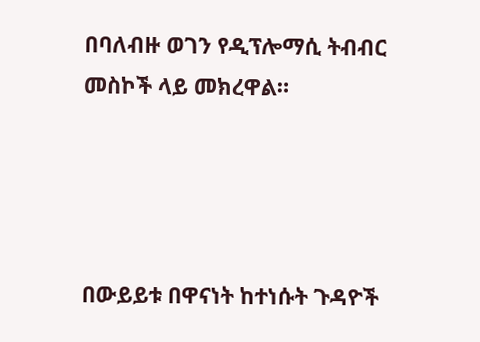በባለብዙ ወገን የዲፕሎማሲ ትብብር መስኮች ላይ መክረዋል።




በውይይቱ በዋናነት ከተነሱት ጉዳዮች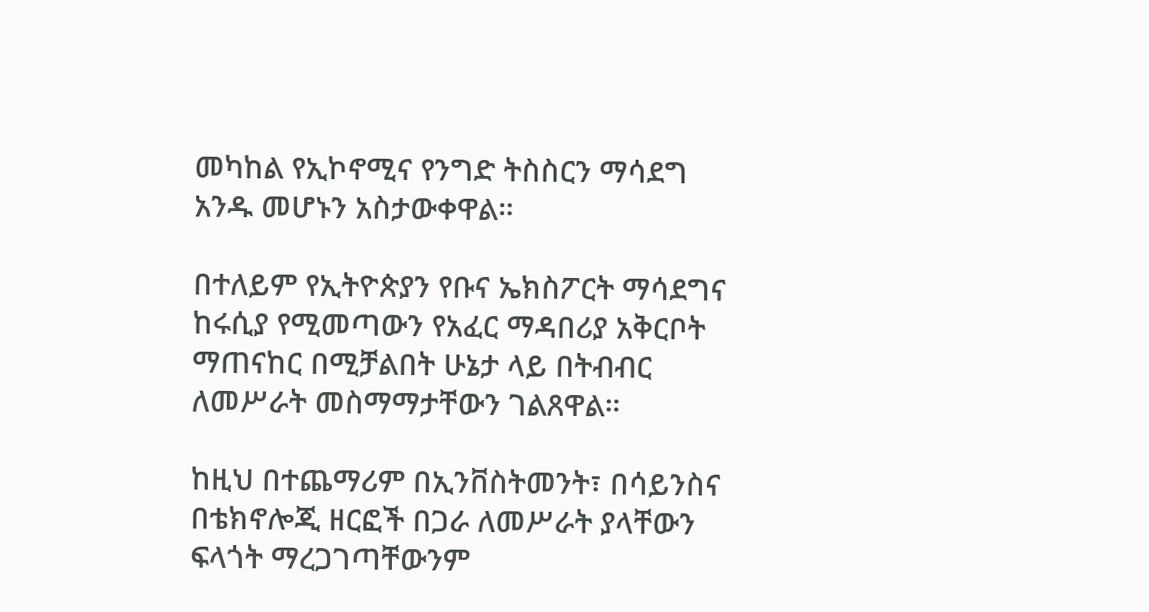መካከል የኢኮኖሚና የንግድ ትስስርን ማሳደግ አንዱ መሆኑን አስታውቀዋል።

በተለይም የኢትዮጵያን የቡና ኤክስፖርት ማሳደግና ከሩሲያ የሚመጣውን የአፈር ማዳበሪያ አቅርቦት ማጠናከር በሚቻልበት ሁኔታ ላይ በትብብር ለመሥራት መስማማታቸውን ገልጸዋል።

ከዚህ በተጨማሪም በኢንቨስትመንት፣ በሳይንስና በቴክኖሎጂ ዘርፎች በጋራ ለመሥራት ያላቸውን ፍላጎት ማረጋገጣቸውንም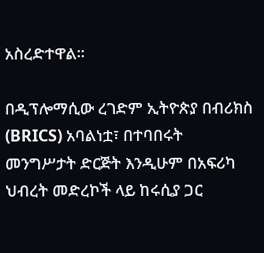አስረድተዋል።

በዲፕሎማሲው ረገድም ኢትዮጵያ በብሪክስ (BRICS) አባልነቷ፣ በተባበሩት መንግሥታት ድርጅት እንዲሁም በአፍሪካ ህብረት መድረኮች ላይ ከሩሲያ ጋር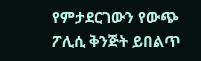የምታደርገውን የውጭ ፖሊሲ ቅንጅት ይበልጥ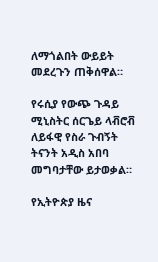ለማጎልበት ውይይት መደረጉን ጠቅሰዋል።

የሩሲያ የውጭ ጉዳይ ሚኒስትር ሰርጌይ ላቭሮቭ ለይፋዊ የስራ ጉብኝት ትናንት አዲስ አበባ መግባታቸው ይታወቃል።

የኢትዮጵያ ዜና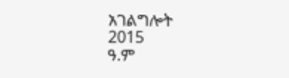አገልግሎት
2015
ዓ.ም